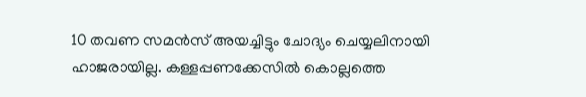10 തവണ സമന്‍സ് അയച്ചിട്ടും ചോദ്യം ചെയ്യലിനായി ഹാജരായില്ല. കള്ളപ്പണക്കേസില്‍ കൊല്ലത്തെ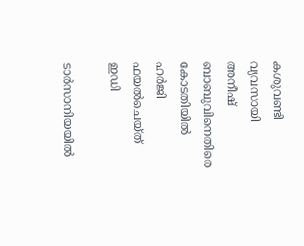കശുവണ്ടി വ്യവസായി അനീഷ് ബാബുവിനെതിരെ കോടതിയിൽ ഹർജി ഫയൽചെയ്ത് ഇഡി

ടാര്‍സാനിയയില്‍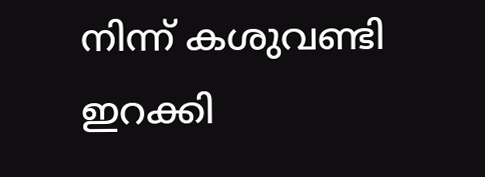നിന്ന് കശുവണ്ടി ഇറക്കി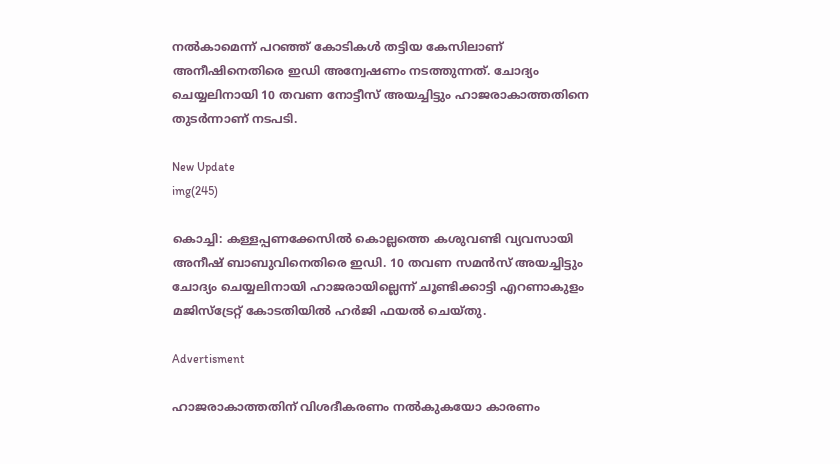നല്‍കാമെന്ന് പറഞ്ഞ് കോടികള്‍ തട്ടിയ കേസിലാണ് അനീഷിനെതിരെ ഇഡി അന്വേഷണം നടത്തുന്നത്. ചോദ്യം ചെയ്യലിനായി 10 തവണ നോട്ടീസ് അയച്ചിട്ടും ഹാജരാകാത്തതിനെ തുടര്‍ന്നാണ് നടപടി.

New Update
img(245)

കൊച്ചി: കള്ളപ്പണക്കേസില്‍ കൊല്ലത്തെ കശുവണ്ടി വ്യവസായി അനീഷ് ബാബുവിനെതിരെ ഇഡി. 10 തവണ സമന്‍സ് അയച്ചിട്ടും ചോദ്യം ചെയ്യലിനായി ഹാജരായില്ലെന്ന് ചൂണ്ടിക്കാട്ടി എറണാകുളം മജിസ്‌ട്രേറ്റ് കോടതിയില്‍ ഹർജി ഫയല്‍ ചെയ്തു.

Advertisment

ഹാജരാകാത്തതിന് വിശദീകരണം നല്‍കുകയോ കാരണം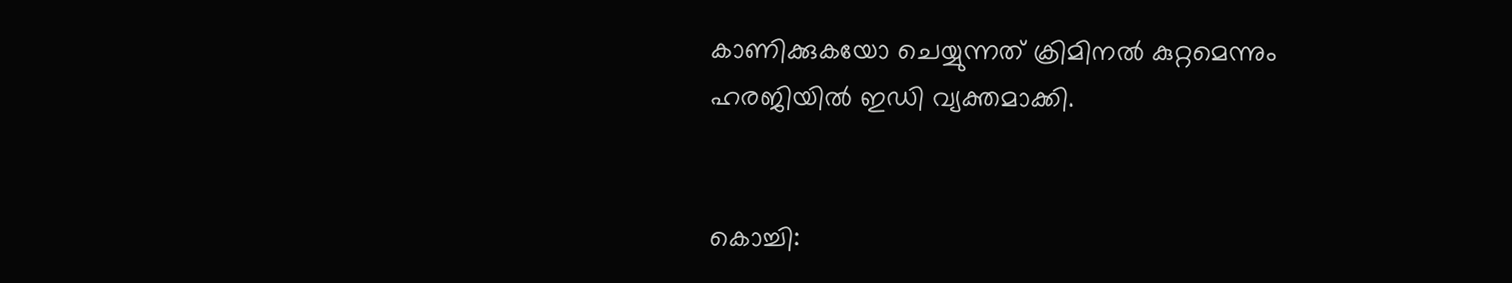കാണിക്കുകയോ ചെയ്യുന്നത് ക്രിമിനല്‍ കുറ്റമെന്നും ഹരജിയില്‍ ഇഡി വ്യക്തമാക്കി.


കൊച്ചി: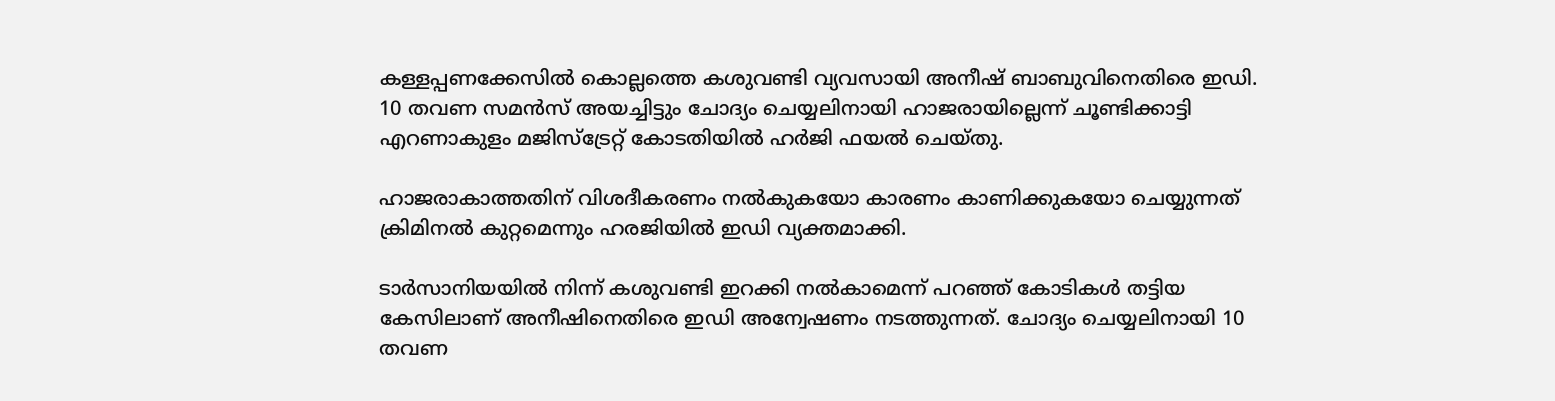കള്ളപ്പണക്കേസില്‍ കൊല്ലത്തെ കശുവണ്ടി വ്യവസായി അനീഷ് ബാബുവിനെതിരെ ഇഡി. 10 തവണ സമന്‍സ് അയച്ചിട്ടും ചോദ്യം ചെയ്യലിനായി ഹാജരായില്ലെന്ന് ചൂണ്ടിക്കാട്ടി എറണാകുളം മജിസ്‌ട്രേറ്റ് കോടതിയില്‍ ഹർജി ഫയല്‍ ചെയ്തു.

ഹാജരാകാത്തതിന് വിശദീകരണം നല്‍കുകയോ കാരണം കാണിക്കുകയോ ചെയ്യുന്നത് ക്രിമിനല്‍ കുറ്റമെന്നും ഹരജിയില്‍ ഇഡി വ്യക്തമാക്കി.

ടാര്‍സാനിയയില്‍ നിന്ന് കശുവണ്ടി ഇറക്കി നല്‍കാമെന്ന് പറഞ്ഞ് കോടികള്‍ തട്ടിയ കേസിലാണ് അനീഷിനെതിരെ ഇഡി അന്വേഷണം നടത്തുന്നത്. ചോദ്യം ചെയ്യലിനായി 10 തവണ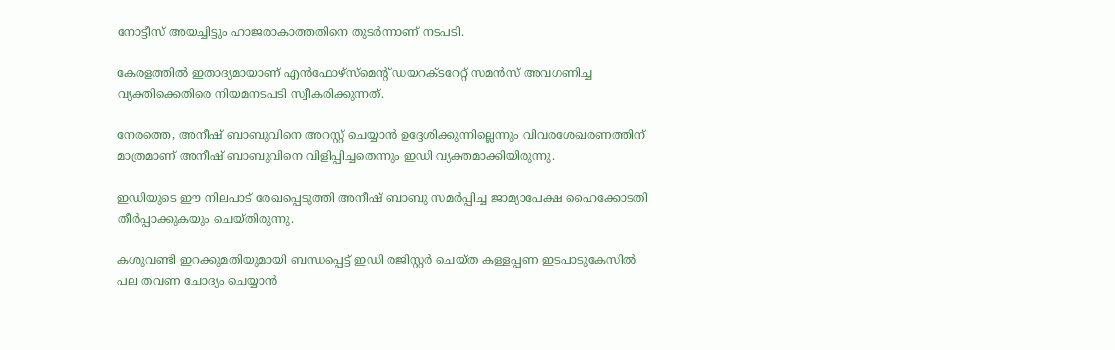നോട്ടീസ് അയച്ചിട്ടും ഹാജരാകാത്തതിനെ തുടര്‍ന്നാണ് നടപടി.

കേരളത്തില്‍ ഇതാദ്യമായാണ് എന്‍ഫോഴ്‌സ്‌മെന്റ് ഡയറക്ടറേറ്റ് സമന്‍സ് അവഗണിച്ച വ്യക്തിക്കെതിരെ നിയമനടപടി സ്വീകരിക്കുന്നത്.

നേരത്തെ, അനീഷ് ബാബുവിനെ അറസ്റ്റ് ചെയ്യാന്‍ ഉദ്ദേശിക്കുന്നില്ലെന്നും വിവരശേഖരണത്തിന് മാത്രമാണ് അനീഷ് ബാബുവിനെ വിളിപ്പിച്ചതെന്നും ഇഡി വ്യക്തമാക്കിയിരുന്നു.

ഇഡിയുടെ ഈ നിലപാട് രേഖപ്പെടുത്തി അനീഷ് ബാബു സമര്‍പ്പിച്ച ജാമ്യാപേക്ഷ ഹൈക്കോടതി തീര്‍പ്പാക്കുകയും ചെയ്തിരുന്നു.

കശുവണ്ടി ഇറക്കുമതിയുമായി ബന്ധപ്പെട്ട് ഇഡി രജിസ്റ്റര്‍ ചെയ്ത കള്ളപ്പണ ഇടപാടുകേസില്‍ പല തവണ ചോദ്യം ചെയ്യാന്‍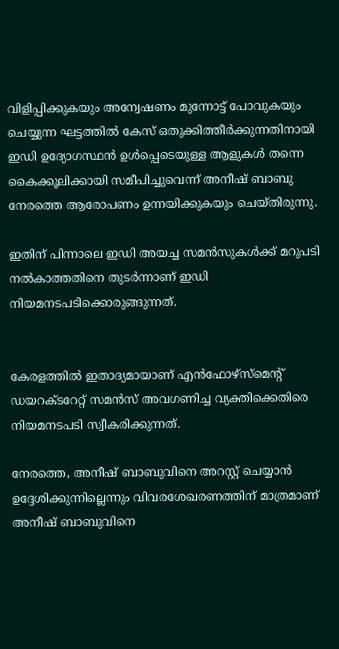വിളിപ്പിക്കുകയും അന്വേഷണം മുന്നോട്ട് പോവുകയും ചെയ്യുന്ന ഘട്ടത്തില്‍ കേസ് ഒതുക്കിത്തീര്‍ക്കുന്നതിനായി ഇഡി ഉദ്യോഗസ്ഥന്‍ ഉള്‍പ്പെടെയുള്ള ആളുകള്‍ തന്നെ കൈക്കൂലിക്കായി സമീപിച്ചുവെന്ന് അനീഷ് ബാബു നേരത്തെ ആരോപണം ഉന്നയിക്കുകയും ചെയ്തിരുന്നു.

ഇതിന് പിന്നാലെ ഇഡി അയച്ച സമൻസുകൾക്ക് മറുപടി നൽകാത്തതിനെ തുടർന്നാണ് ഇഡി നിയമനടപടിക്കൊരുങ്ങുന്നത്.


കേരളത്തില്‍ ഇതാദ്യമായാണ് എന്‍ഫോഴ്‌സ്‌മെന്റ് ഡയറക്ടറേറ്റ് സമന്‍സ് അവഗണിച്ച വ്യക്തിക്കെതിരെ നിയമനടപടി സ്വീകരിക്കുന്നത്.

നേരത്തെ, അനീഷ് ബാബുവിനെ അറസ്റ്റ് ചെയ്യാന്‍ ഉദ്ദേശിക്കുന്നില്ലെന്നും വിവരശേഖരണത്തിന് മാത്രമാണ് അനീഷ് ബാബുവിനെ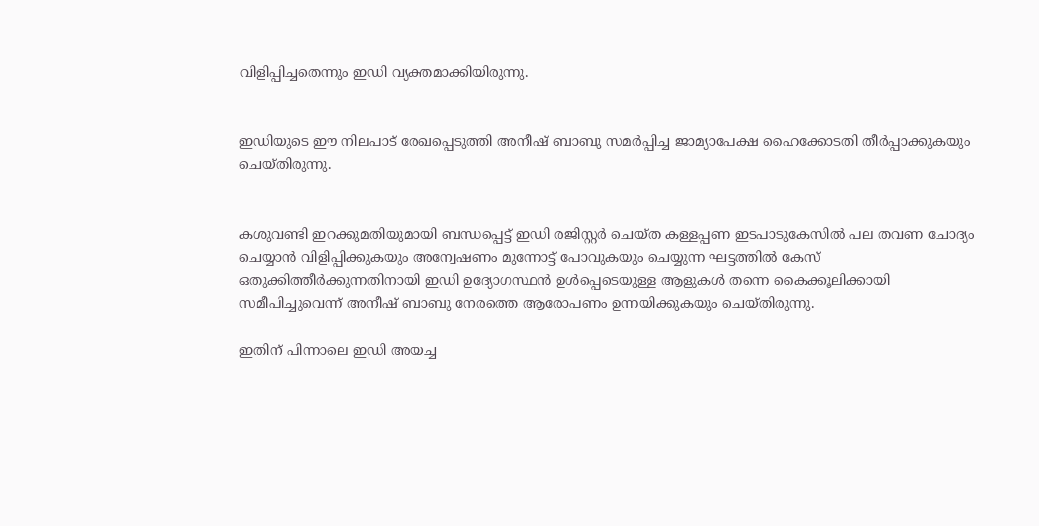വിളിപ്പിച്ചതെന്നും ഇഡി വ്യക്തമാക്കിയിരുന്നു.


ഇഡിയുടെ ഈ നിലപാട് രേഖപ്പെടുത്തി അനീഷ് ബാബു സമര്‍പ്പിച്ച ജാമ്യാപേക്ഷ ഹൈക്കോടതി തീര്‍പ്പാക്കുകയും ചെയ്തിരുന്നു.


കശുവണ്ടി ഇറക്കുമതിയുമായി ബന്ധപ്പെട്ട് ഇഡി രജിസ്റ്റര്‍ ചെയ്ത കള്ളപ്പണ ഇടപാടുകേസില്‍ പല തവണ ചോദ്യം ചെയ്യാന്‍ വിളിപ്പിക്കുകയും അന്വേഷണം മുന്നോട്ട് പോവുകയും ചെയ്യുന്ന ഘട്ടത്തില്‍ കേസ് ഒതുക്കിത്തീര്‍ക്കുന്നതിനായി ഇഡി ഉദ്യോഗസ്ഥന്‍ ഉള്‍പ്പെടെയുള്ള ആളുകള്‍ തന്നെ കൈക്കൂലിക്കായി സമീപിച്ചുവെന്ന് അനീഷ് ബാബു നേരത്തെ ആരോപണം ഉന്നയിക്കുകയും ചെയ്തിരുന്നു.

ഇതിന് പിന്നാലെ ഇഡി അയച്ച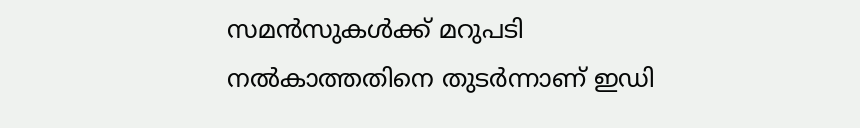സമൻസുകൾക്ക് മറുപടി നൽകാത്തതിനെ തുടർന്നാണ് ഇഡി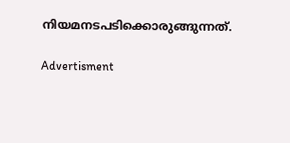നിയമനടപടിക്കൊരുങ്ങുന്നത്.

Advertisment